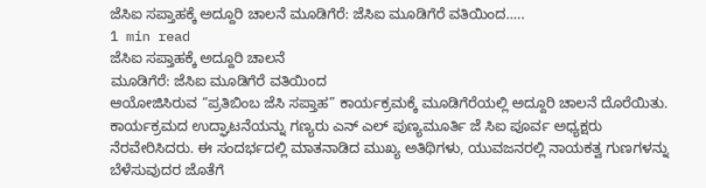ಜೆಸಿಐ ಸಪ್ತಾಹಕ್ಕೆ ಅದ್ದೂರಿ ಚಾಲನೆ ಮೂಡಿಗೆರೆ: ಜೆಸಿಐ ಮೂಡಿಗೆರೆ ವತಿಯಿಂದ…..
1 min read
ಜೆಸಿಐ ಸಪ್ತಾಹಕ್ಕೆ ಅದ್ದೂರಿ ಚಾಲನೆ
ಮೂಡಿಗೆರೆ: ಜೆಸಿಐ ಮೂಡಿಗೆರೆ ವತಿಯಿಂದ
ಆಯೋಜಿಸಿರುವ “ಪ್ರತಿಬಿಂಬ ಜೆಸಿ ಸಪ್ತಾಹ” ಕಾರ್ಯಕ್ರಮಕ್ಕೆ ಮೂಡಿಗೆರೆಯಲ್ಲಿ ಅದ್ದೂರಿ ಚಾಲನೆ ದೊರೆಯಿತು.
ಕಾರ್ಯಕ್ರಮದ ಉದ್ಘಾಟನೆಯನ್ನು ಗಣ್ಯರು ಎನ್ ಎಲ್ ಪುಣ್ಯಮೂರ್ತಿ ಜೆ ಸಿಐ ಪೂರ್ವ ಅಧ್ಯಕ್ಷರು ನೆರವೇರಿಸಿದರು. ಈ ಸಂದರ್ಭದಲ್ಲಿ ಮಾತನಾಡಿದ ಮುಖ್ಯ ಅತಿಥಿಗಳು, ಯುವಜನರಲ್ಲಿ ನಾಯಕತ್ವ ಗುಣಗಳನ್ನು ಬೆಳೆಸುವುದರ ಜೊತೆಗೆ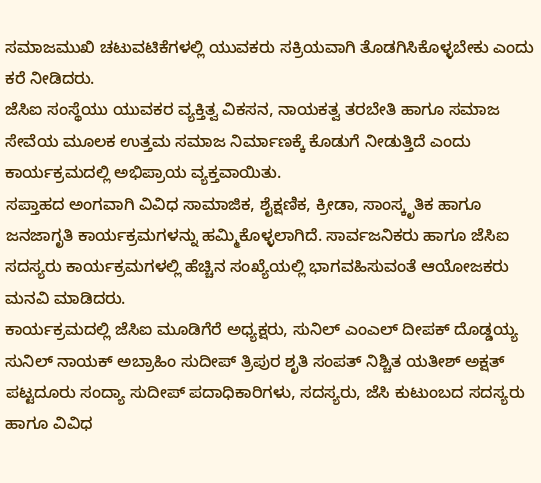ಸಮಾಜಮುಖಿ ಚಟುವಟಿಕೆಗಳಲ್ಲಿ ಯುವಕರು ಸಕ್ರಿಯವಾಗಿ ತೊಡಗಿಸಿಕೊಳ್ಳಬೇಕು ಎಂದು ಕರೆ ನೀಡಿದರು.
ಜೆಸಿಐ ಸಂಸ್ಥೆಯು ಯುವಕರ ವ್ಯಕ್ತಿತ್ವ ವಿಕಸನ, ನಾಯಕತ್ವ ತರಬೇತಿ ಹಾಗೂ ಸಮಾಜ ಸೇವೆಯ ಮೂಲಕ ಉತ್ತಮ ಸಮಾಜ ನಿರ್ಮಾಣಕ್ಕೆ ಕೊಡುಗೆ ನೀಡುತ್ತಿದೆ ಎಂದು ಕಾರ್ಯಕ್ರಮದಲ್ಲಿ ಅಭಿಪ್ರಾಯ ವ್ಯಕ್ತವಾಯಿತು.
ಸಪ್ತಾಹದ ಅಂಗವಾಗಿ ವಿವಿಧ ಸಾಮಾಜಿಕ, ಶೈಕ್ಷಣಿಕ, ಕ್ರೀಡಾ, ಸಾಂಸ್ಕೃತಿಕ ಹಾಗೂ ಜನಜಾಗೃತಿ ಕಾರ್ಯಕ್ರಮಗಳನ್ನು ಹಮ್ಮಿಕೊಳ್ಳಲಾಗಿದೆ. ಸಾರ್ವಜನಿಕರು ಹಾಗೂ ಜೆಸಿಐ ಸದಸ್ಯರು ಕಾರ್ಯಕ್ರಮಗಳಲ್ಲಿ ಹೆಚ್ಚಿನ ಸಂಖ್ಯೆಯಲ್ಲಿ ಭಾಗವಹಿಸುವಂತೆ ಆಯೋಜಕರು ಮನವಿ ಮಾಡಿದರು.
ಕಾರ್ಯಕ್ರಮದಲ್ಲಿ ಜೆಸಿಐ ಮೂಡಿಗೆರೆ ಅಧ್ಯಕ್ಷರು, ಸುನಿಲ್ ಎಂಎಲ್ ದೀಪಕ್ ದೊಡ್ಡಯ್ಯ ಸುನಿಲ್ ನಾಯಕ್ ಅಬ್ರಾಹಿಂ ಸುದೀಪ್ ತ್ರಿಪುರ ಶೃತಿ ಸಂಪತ್ ನಿಶ್ಚಿತ ಯತೀಶ್ ಅಕ್ಷತ್ ಪಟ್ಟದೂರು ಸಂದ್ಯಾ ಸುದೀಪ್ ಪದಾಧಿಕಾರಿಗಳು, ಸದಸ್ಯರು, ಜೆಸಿ ಕುಟುಂಬದ ಸದಸ್ಯರು ಹಾಗೂ ವಿವಿಧ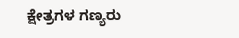ಕ್ಷೇತ್ರಗಳ ಗಣ್ಯರು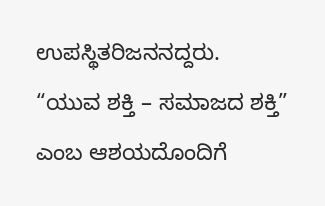ಉಪಸ್ಥಿತರಿಜನನದ್ದರು.
“ಯುವ ಶಕ್ತಿ – ಸಮಾಜದ ಶಕ್ತಿ” ಎಂಬ ಆಶಯದೊಂದಿಗೆ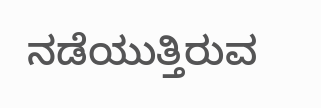ನಡೆಯುತ್ತಿರುವ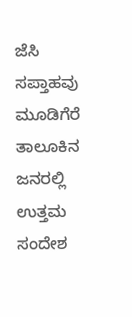ಜೆಸಿ ಸಪ್ತಾಹವು ಮೂಡಿಗೆರೆ ತಾಲೂಕಿನ ಜನರಲ್ಲಿ ಉತ್ತಮ ಸಂದೇಶ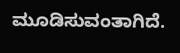ಮೂಡಿಸುವಂತಾಗಿದೆ.